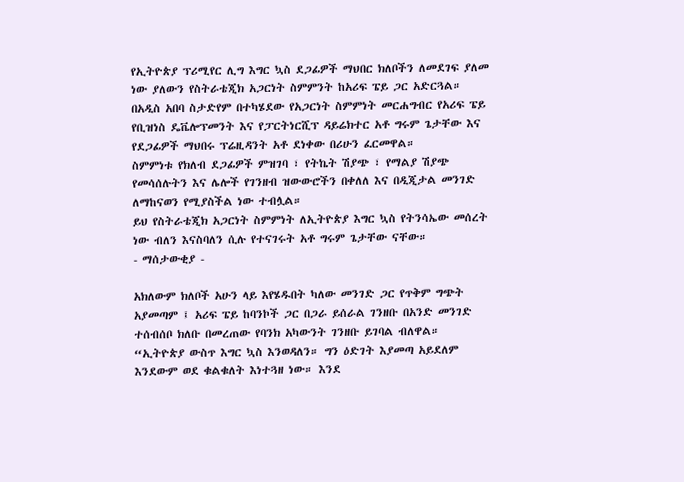የኢትዮጵያ ፕሪሚየር ሊግ እግር ኳስ ደጋፊዎች ማህበር ክለቦችን ለመደገፍ ያለመ ነው ያለውን የስትራቴጂክ አጋርነት ስምምንት ከአሪፍ ፔይ ጋር አድርጓል።
በአዲስ አበባ ስታድየም በተካሄደው የአጋርነት ስምምነት መርሐግብር የአሪፍ ፔይ የቢዝነስ ዴቬሎፕመንት እና የፓርትነርሺፕ ዳይሬክተር አቶ ግሩም ጌታቸው እና የደጋፊዎች ማህበሩ ፕሬዚዳንት አቶ ደነቀው በሪሁን ፈርመዋል።
ስምምነቱ የክለብ ደጋፊዎች ምዝገባ ፣ የትኬት ሽያጭ ፣ የማልያ ሽያጭ የመሳሰሉትን እና ሌሎች የገንዘብ ዝውውሮችን በቀለለ እና በዲጂታል መንገድ ለማከናወን የሚያስችል ነው ተብሏል።
ይህ የስትራቴጂክ አጋርነት ስምምነት ለኢትዮጵያ እግር ኳስ የትንሳኤው መሰረት ነው ብለን እናስባለን ሲሉ የተናገሩት አቶ ግሩም ጌታቸው ናቸው።
- ማሰታውቂያ -

አክለውም ክለቦች አሁን ላይ እየሄዱበት ካለው መንገድ ጋር የጥቅም ግጭት አያመጣም ፤ አሪፍ ፔይ ከባንኮች ጋር በጋራ ይሰራል ገንዘቡ በአንድ መንገድ ተሰብሰቦ ክለቡ በመረጠው የባንክ አካውንት ገንዘቡ ይገባል ብለዋል።
“ኢትዮጵያ ውስጥ እግር ኳስ እንወዳለን። ግን ዕድገት እያመጣ አይደለም እንደውም ወደ ቁልቁለት እነተጓዘ ነው። እንደ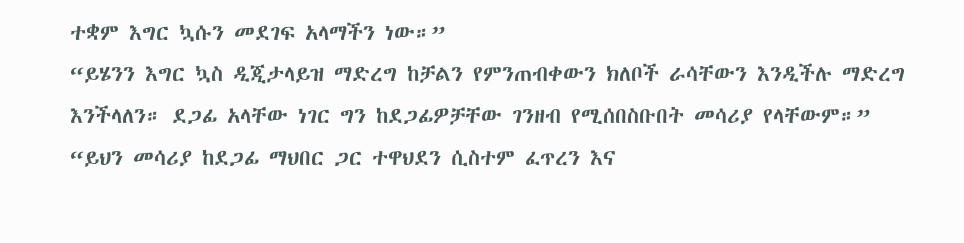ተቋም እግር ኳሱን መደገፍ አላማችን ነው።”
“ይሄንን እግር ኳስ ዲጂታላይዝ ማድረግ ከቻልን የምንጠብቀውን ክለቦች ራሳቸውን እንዲችሉ ማድረግ እንችላለን። ደጋፊ አላቸው ነገር ግን ከደጋፊዎቻቸው ገንዘብ የሚሰበስቡበት መሳሪያ የላቸውም።”
“ይህን መሳሪያ ከደጋፊ ማህበር ጋር ተዋህደን ሲስተም ፈጥረን እና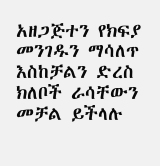አዘጋጅተን የክፍያ መንገዱን ማሳለጥ እስከቻልን ድረስ ክለቦች ራሳቸውን መቻል ይችላሉ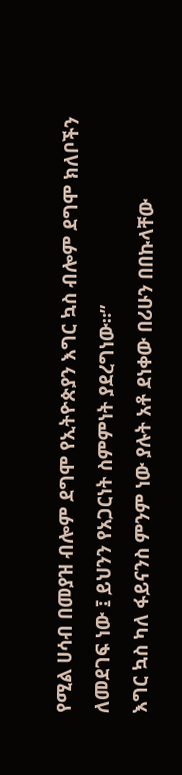የሚል ሀሳብ በመያዝ ብሎም ደግሞ የኢትዮጵያን እግር ኳስ ብሎም ደግሞ ክለቦችን ለመደገፍ ነው ፤ ይህንን የአጋርነት ስምምነት ያደረግነው።”
እግር ኳስ ካለ ፋይናንስ ምንም ነው ያሉት አቶ ደነቀው በሪሁን በበኩላቸው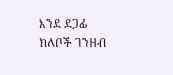እንደ ደጋፊ ክለቦች ገንዘብ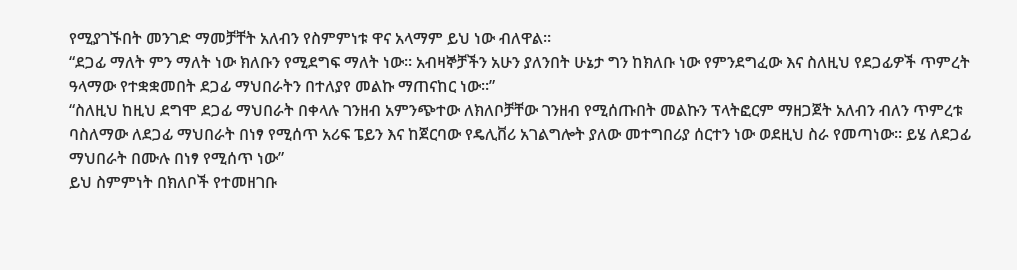የሚያገኙበት መንገድ ማመቻቸት አለብን የስምምነቱ ዋና አላማም ይህ ነው ብለዋል።
“ደጋፊ ማለት ምን ማለት ነው ክለቡን የሚደግፍ ማለት ነው። አብዛኞቻችን አሁን ያለንበት ሁኔታ ግን ከክለቡ ነው የምንደግፈው እና ስለዚህ የደጋፊዎች ጥምረት ዓላማው የተቋቋመበት ደጋፊ ማህበራትን በተለያየ መልኩ ማጠናከር ነው።”
“ስለዚህ ከዚህ ደግሞ ደጋፊ ማህበራት በቀላሉ ገንዘብ አምንጭተው ለክለቦቻቸው ገንዘብ የሚሰጡበት መልኩን ፕላትፎርም ማዘጋጀት አለብን ብለን ጥምረቱ ባስለማው ለደጋፊ ማህበራት በነፃ የሚሰጥ አሪፍ ፔይን እና ከጀርባው የዴሊቨሪ አገልግሎት ያለው መተግበሪያ ሰርተን ነው ወደዚህ ስራ የመጣነው። ይሄ ለደጋፊ ማህበራት በሙሉ በነፃ የሚሰጥ ነው”
ይህ ስምምነት በክለቦች የተመዘገቡ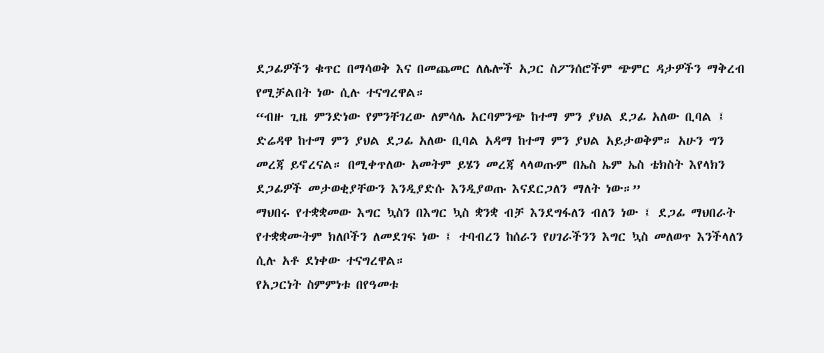ደጋፊዎችን ቁጥር በማሳወቅ እና በመጨመር ለሌሎች አጋር ስፖንሰሮችም ጭምር ዳታዎችን ማቅረብ የሚቻልበት ነው ሲሉ ተናግረዋል።
“ብዙ ጊዜ ምንድነው የምንቸገረው ለምሳሌ አርባምንጭ ከተማ ምን ያህል ደጋፊ አለው ቢባል ፤ ድሬዳዋ ከተማ ምን ያህል ደጋፊ አለው ቢባል አዳማ ከተማ ምን ያህል አይታወቅም። አሁን ግን መረጃ ይኖረናል። በሚቀጥለው አመትም ይሄን መረጃ ላላወጡም በኤስ ኤም ኤስ ቴክስት እየላክን ደጋፊዎች መታወቂያቸውን እንዲያድሱ እንዲያወጡ እናደርጋለን ማለት ነው።”
ማህበሩ የተቋቋመው እግር ኳስን በእግር ኳስ ቋንቋ ብቻ እንደግፋለን ብለን ነው ፤ ደጋፊ ማህበራት የተቋቋሙትም ክለቦችን ለመደገፍ ነው ፤ ተባብረን ከሰራን የሀገራችንን እግር ኳስ መለወጥ እንችላለን ሲሉ አቶ ደነቀው ተናግረዋል።
የአጋርነት ስምምነቱ በየዓመቱ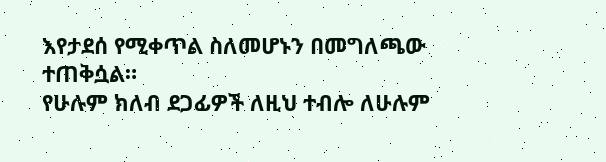እየታደሰ የሚቀጥል ስለመሆኑን በመግለጫው ተጠቅሷል።
የሁሉም ክለብ ደጋፊዎች ለዚህ ተብሎ ለሁሉም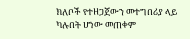ክለቦች የተዘጋጀውን መተግበሪያ ላይ ካሉበት ሆነው መጠቀም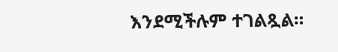እንደሚችሉም ተገልጿል።